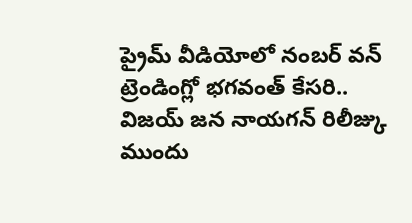ప్రైమ్ వీడియోలో నంబర్ వన్ ట్రెండింగ్లో భగవంత్ కేసరి.. విజయ్ జన నాయగన్ రిలీజ్కు ముందు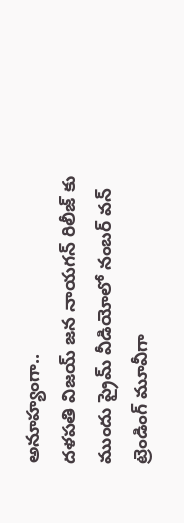అనూహ్యంగా..
దళపతి విజయ్ జన నాయగన్ రిలీజ్ కు ముందు ప్రైమ్ వీడియోలో నంబర్ వన్ ట్రెండింగ్ మూవీగా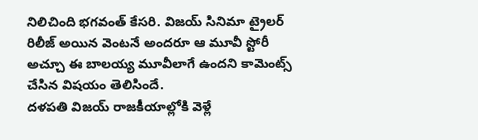నిలిచింది భగవంత్ కేసరి. విజయ్ సినిమా ట్రైలర్ రిలీజ్ అయిన వెంటనే అందరూ ఆ మూవీ స్టోరీ అచ్చూ ఈ బాలయ్య మూవీలాగే ఉందని కామెంట్స్ చేసిన విషయం తెలిసిందే.
దళపతి విజయ్ రాజకీయాల్లోకి వెళ్లే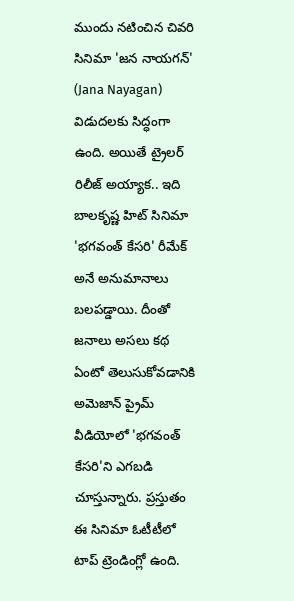ముందు నటించిన చివరి సినిమా 'జన నాయగన్' (Jana Nayagan) విడుదలకు సిద్ధంగా ఉంది. అయితే ట్రైలర్ రిలీజ్ అయ్యాక.. ఇది బాలకృష్ణ హిట్ సినిమా 'భగవంత్ కేసరి' రీమేక్ అనే అనుమానాలు బలపడ్డాయి. దీంతో జనాలు అసలు కథ ఏంటో తెలుసుకోవడానికి అమెజాన్ ప్రైమ్ వీడియోలో 'భగవంత్ కేసరి'ని ఎగబడి చూస్తున్నారు. ప్రస్తుతం ఈ సినిమా ఓటీటీలో టాప్ ట్రెండింగ్లో ఉంది.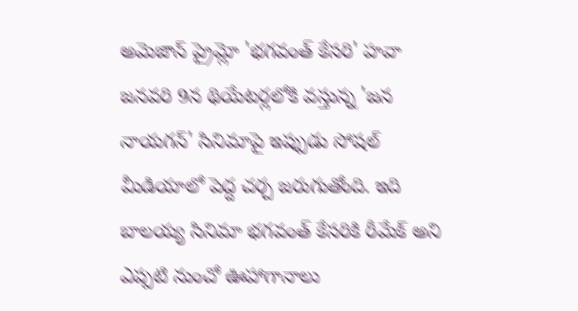అమెజాన్ ప్రైమ్లో 'భగవంత్ కేసరి' హవా
జనవరి 9న థియేటర్లలోకి వస్తున్న 'జన నాయగన్' సినిమాపై ఇప్పుడు సోషల్ మీడియాలో పెద్ద చర్చ జరుగుతోంది. ఇది బాలయ్య సినిమా భగవంత్ కేసరికి రీమేక్ అని ఎప్పటి నుంచో ఊహాగానాలు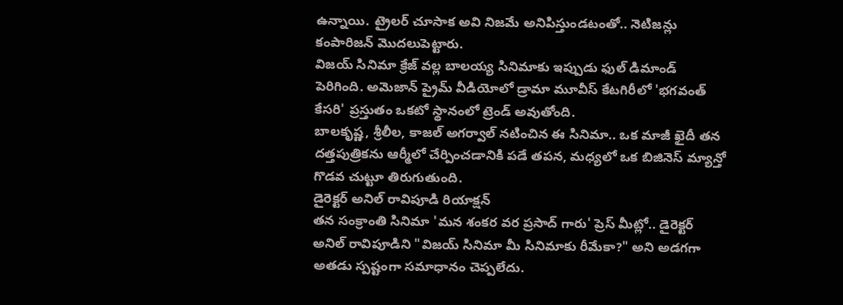ఉన్నాయి. ట్రైలర్ చూసాక అవి నిజమే అనిపిస్తుండటంతో.. నెటిజన్లు కంపారిజన్ మొదలుపెట్టారు.
విజయ్ సినిమా క్రేజ్ వల్ల బాలయ్య సినిమాకు ఇప్పుడు ఫుల్ డిమాండ్ పెరిగింది. అమెజాన్ ప్రైమ్ వీడియోలో డ్రామా మూవీస్ కేటగిరీలో 'భగవంత్ కేసరి' ప్రస్తుతం ఒకటో స్థానంలో ట్రెండ్ అవుతోంది.
బాలకృష్ణ, శ్రీలీల, కాజల్ అగర్వాల్ నటించిన ఈ సినిమా.. ఒక మాజీ ఖైదీ తన దత్తపుత్రికను ఆర్మీలో చేర్పించడానికి పడే తపన, మధ్యలో ఒక బిజినెస్ మ్యాన్తో గొడవ చుట్టూ తిరుగుతుంది.
డైరెక్టర్ అనిల్ రావిపూడి రియాక్షన్
తన సంక్రాంతి సినిమా 'మన శంకర వర ప్రసాద్ గారు' ప్రెస్ మీట్లో.. డైరెక్టర్ అనిల్ రావిపూడిని "విజయ్ సినిమా మీ సినిమాకు రీమేకా?" అని అడగగా అతడు స్పష్టంగా సమాధానం చెప్పలేదు.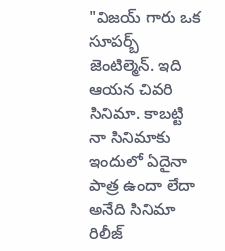"విజయ్ గారు ఒక సూపర్బ్ జెంటిల్మెన్. ఇది ఆయన చివరి సినిమా. కాబట్టి నా సినిమాకు ఇందులో ఏదైనా పాత్ర ఉందా లేదా అనేది సినిమా రిలీజ్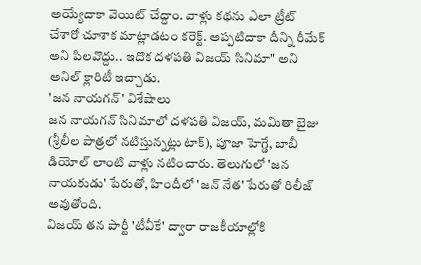అయ్యేదాకా వెయిట్ చేద్దాం. వాళ్లు కథను ఎలా ట్రీట్ చేశారో చూశాక మాట్లాడటం కరెక్ట్. అప్పటిదాకా దీన్ని రీమేక్ అని పిలవొద్దు.. ఇదొక దళపతి విజయ్ సినిమా" అని అనిల్ క్లారిటీ ఇచ్చాడు.
'జన నాయగన్' విశేషాలు
జన నాయగన్ సినిమాలో దళపతి విజయ్, మమితా బైజు (శ్రీలీల పాత్రలో నటిస్తున్నట్లు టాక్), పూజా హెగ్డే, బాబీ డియోల్ లాంటి వాళ్లు నటించారు. తెలుగులో 'జన నాయకుడు' పేరుతో, హిందీలో 'జన్ నేత' పేరుతో రిలీజ్ అవుతోంది.
విజయ్ తన పార్టీ 'టీవీకే' ద్వారా రాజకీయాల్లోకి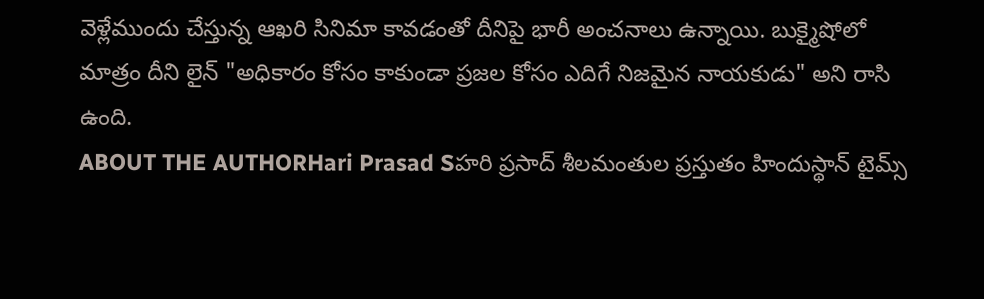వెళ్లేముందు చేస్తున్న ఆఖరి సినిమా కావడంతో దీనిపై భారీ అంచనాలు ఉన్నాయి. బుక్మైషోలో మాత్రం దీని లైన్ "అధికారం కోసం కాకుండా ప్రజల కోసం ఎదిగే నిజమైన నాయకుడు" అని రాసి ఉంది.
ABOUT THE AUTHORHari Prasad Sహరి ప్రసాద్ శీలమంతుల ప్రస్తుతం హిందుస్థాన్ టైమ్స్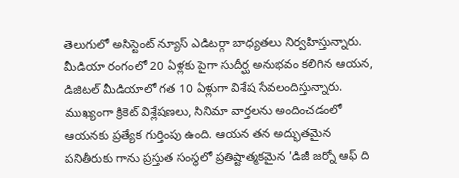తెలుగులో అసిస్టెంట్ న్యూస్ ఎడిటర్గా బాధ్యతలు నిర్వహిస్తున్నారు. మీడియా రంగంలో 20 ఏళ్లకు పైగా సుదీర్ఘ అనుభవం కలిగిన ఆయన, డిజిటల్ మీడియాలో గత 10 ఏళ్లుగా విశేష సేవలందిస్తున్నారు. ముఖ్యంగా క్రికెట్ విశ్లేషణలు, సినిమా వార్తలను అందించడంలో ఆయనకు ప్రత్యేక గుర్తింపు ఉంది. ఆయన తన అద్భుతమైన పనితీరుకు గాను ప్రస్తుత సంస్థలో ప్రతిష్టాత్మకమైన 'డిజీ జర్నో ఆఫ్ ది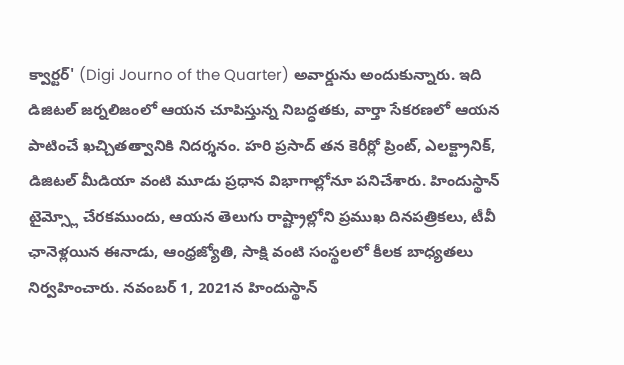క్వార్టర్' (Digi Journo of the Quarter) అవార్డును అందుకున్నారు. ఇది డిజిటల్ జర్నలిజంలో ఆయన చూపిస్తున్న నిబద్ధతకు, వార్తా సేకరణలో ఆయన పాటించే ఖచ్చితత్వానికి నిదర్శనం. హరి ప్రసాద్ తన కెరీర్లో ప్రింట్, ఎలక్ట్రానిక్, డిజిటల్ మీడియా వంటి మూడు ప్రధాన విభాగాల్లోనూ పనిచేశారు. హిందుస్థాన్ టైమ్స్లో చేరకముందు, ఆయన తెలుగు రాష్ట్రాల్లోని ప్రముఖ దినపత్రికలు, టీవీ ఛానెళ్లయిన ఈనాడు, ఆంధ్రజ్యోతి, సాక్షి వంటి సంస్థలలో కీలక బాధ్యతలు నిర్వహించారు. నవంబర్ 1, 2021న హిందుస్థాన్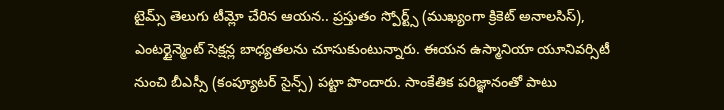టైమ్స్ తెలుగు టీమ్లో చేరిన ఆయన.. ప్రస్తుతం స్పోర్ట్స్ (ముఖ్యంగా క్రికెట్ అనాలసిస్), ఎంటర్టైన్మెంట్ సెక్షన్ల బాధ్యతలను చూసుకుంటున్నారు. ఈయన ఉస్మానియా యూనివర్సిటీ నుంచి బీఎస్సీ (కంప్యూటర్ సైన్స్) పట్టా పొందారు. సాంకేతిక పరిజ్ఞానంతో పాటు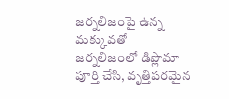జర్నలిజంపై ఉన్న మక్కువతో జర్నలిజంలో డిప్లొమా పూర్తి చేసి, వృత్తిపరమైన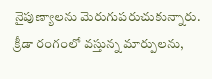నైపుణ్యాలను మెరుగుపరుచుకున్నారు. క్రీడా రంగంలో వస్తున్న మార్పులను,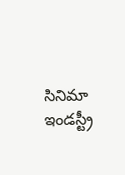సినిమా ఇండస్ట్రీ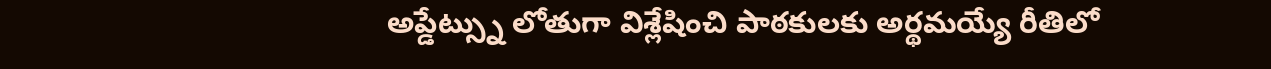అప్డేట్స్ను లోతుగా విశ్లేషించి పాఠకులకు అర్థమయ్యే రీతిలో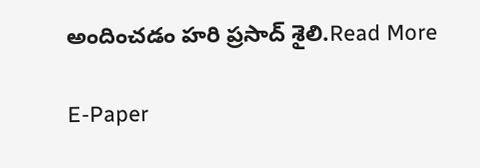అందించడం హరి ప్రసాద్ శైలి.Read More

E-Paper